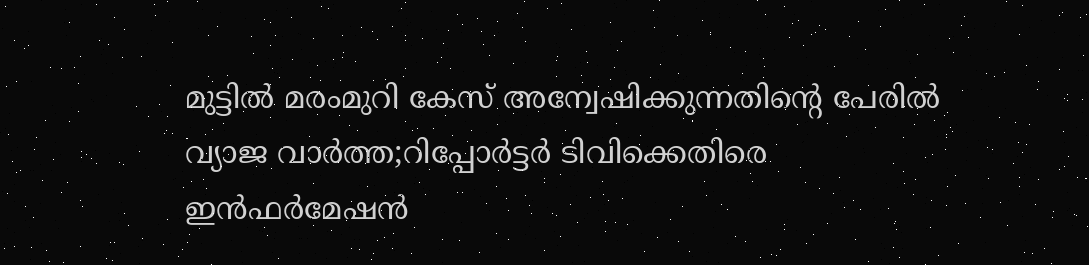മുട്ടില്‍ മരംമുറി കേസ് അന്വേഷിക്കുന്നതിന്റെ പേരില്‍ വ്യാജ വാര്‍ത്ത;റിപ്പോര്‍ട്ടര്‍ ടിവിക്കെതിരെ ഇന്‍ഫര്‍മേഷന്‍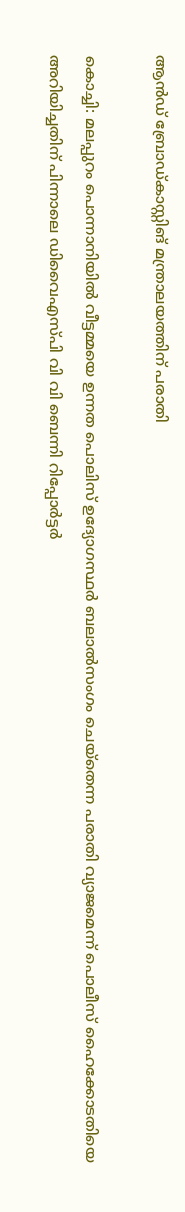ആന്‍ഡ് ബ്രോഡ്കാസ്റ്റിങ് മന്ത്രാലയത്തിന് പരാതി

കൊച്ചി: മലപ്പുറം പൊന്നാനിയില്‍ വീട്ടമ്മയെ ഉന്നത പൊലിസ് ഉദ്യോഗസ്ഥര്‍ ബലാല്‍സംഗം ചെയ്‌തെന്ന പരാതി വ്യാജമെന്ന് പൊലീസ് ഹൈക്കോടതിയെ അറിയിച്ചതിന് പിന്നാലെ ഡിവൈഎസ്പി വി വി ബെന്നി റിപ്പോര്‍ട്ടര്‍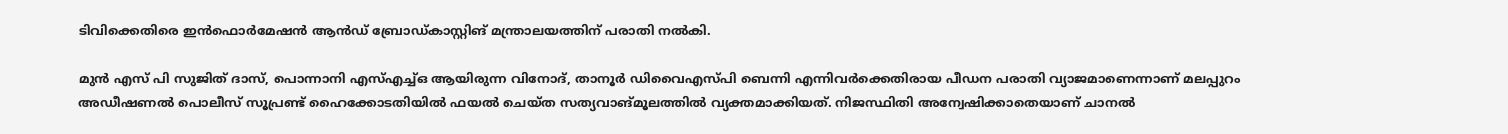ടിവിക്കെതിരെ ഇന്‍ഫൊര്‍മേഷന്‍ ആന്‍ഡ് ബ്രോഡ്കാസ്റ്റിങ് മന്ത്രാലയത്തിന് പരാതി നല്‍കി.

മുന്‍ എസ് പി സുജിത് ദാസ്, പൊന്നാനി എസ്എച്ച്ഒ ആയിരുന്ന വിനോദ്, താനൂര്‍ ഡിവൈഎസ്പി ബെന്നി എന്നിവര്‍ക്കെതിരായ പീഡന പരാതി വ്യാജമാണെന്നാണ് മലപ്പുറം അഡീഷണല്‍ പൊലീസ് സൂപ്രണ്ട് ഹൈക്കോടതിയില്‍ ഫയല്‍ ചെയ്ത സത്യവാങ്മൂലത്തില്‍ വ്യക്തമാക്കിയത്. നിജസ്ഥിതി അന്വേഷിക്കാതെയാണ് ചാനല്‍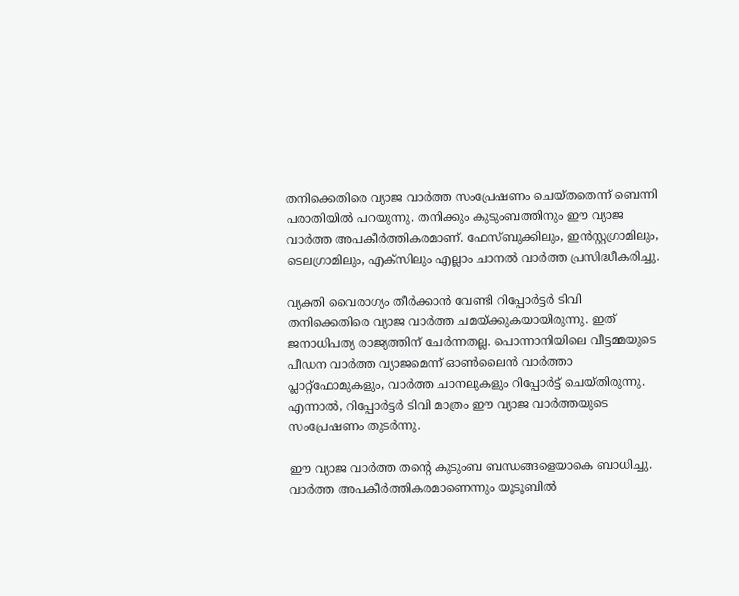തനിക്കെതിരെ വ്യാജ വാര്‍ത്ത സംപ്രേഷണം ചെയ്തതെന്ന് ബെന്നി പരാതിയില്‍ പറയുന്നു. തനിക്കും കുടുംബത്തിനും ഈ വ്യാജ വാര്‍ത്ത അപകീര്‍ത്തികരമാണ്. ഫേസ്ബുക്കിലും, ഇന്‍സ്റ്റഗ്രാമിലും, ടെലഗ്രാമിലും, എക്‌സിലും എല്ലാം ചാനല്‍ വാര്‍ത്ത പ്രസിദ്ധീകരിച്ചു.

വ്യക്തി വൈരാഗ്യം തീര്‍ക്കാന്‍ വേണ്ടി റിപ്പോര്‍ട്ടര്‍ ടിവി തനിക്കെതിരെ വ്യാജ വാര്‍ത്ത ചമയ്ക്കുകയായിരുന്നു. ഇത് ജനാധിപത്യ രാജ്യത്തിന് ചേര്‍ന്നതല്ല. പൊന്നാനിയിലെ വീട്ടമ്മയുടെ പീഡന വാര്‍ത്ത വ്യാജമെന്ന് ഓണ്‍ലൈന്‍ വാര്‍ത്താ പ്ലാറ്റ്‌ഫോമുകളും, വാർത്ത ചാനലുകളും റിപ്പോര്‍ട്ട് ചെയ്തിരുന്നു. എന്നാല്‍, റിപ്പോര്‍ട്ടര്‍ ടിവി മാത്രം ഈ വ്യാജ വാര്‍ത്തയുടെ സംപ്രേഷണം തുടര്‍ന്നു.

ഈ വ്യാജ വാര്‍ത്ത തന്റെ കുടുംബ ബന്ധങ്ങളെയാകെ ബാധിച്ചു. വാര്‍ത്ത അപകീര്‍ത്തികരമാണെന്നും യൂടൂബില്‍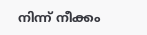നിന്ന് നീക്കം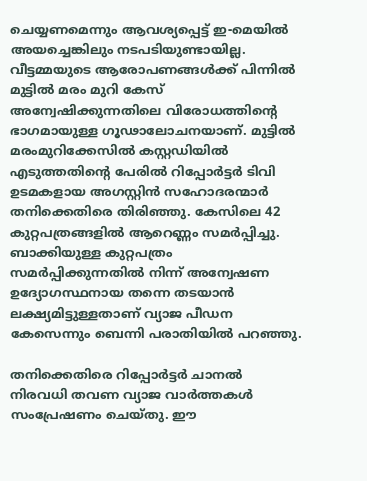ചെയ്യണമെന്നും ആവശ്യപ്പെട്ട് ഇ-മെയില്‍ അയച്ചെങ്കിലും നടപടിയുണ്ടായില്ല. വീട്ടമ്മയുടെ ആരോപണങ്ങള്‍ക്ക് പിന്നില്‍ മുട്ടില്‍ മരം മുറി കേസ് അന്വേഷിക്കുന്നതിലെ വിരോധത്തിന്റെ ഭാഗമായുള്ള ഗൂഢാലോചനയാണ്. മുട്ടില്‍ മരംമുറിക്കേസില്‍ കസ്റ്റഡിയില്‍ എടുത്തതിന്റെ പേരില്‍ റിപ്പോര്‍ട്ടര്‍ ടിവി ഉടമകളായ അഗസ്റ്റിന്‍ സഹോദരന്മാര്‍ തനിക്കെതിരെ തിരിഞ്ഞു. കേസിലെ 42 കുറ്റപത്രങ്ങളില്‍ ആറെണ്ണം സമര്‍പ്പിച്ചു. ബാക്കിയുള്ള കുറ്റപത്രം സമര്‍പ്പിക്കുന്നതില്‍ നിന്ന് അന്വേഷണ ഉദ്യോഗസ്ഥനായ തന്നെ തടയാന്‍ ലക്ഷ്യമിട്ടുള്ളതാണ് വ്യാജ പീഡന കേസെന്നും ബെന്നി പരാതിയില്‍ പറഞ്ഞു.

തനിക്കെതിരെ റിപ്പോര്‍ട്ടര്‍ ചാനല്‍ നിരവധി തവണ വ്യാജ വാര്‍ത്തകള്‍ സംപ്രേഷണം ചെയ്തു. ഈ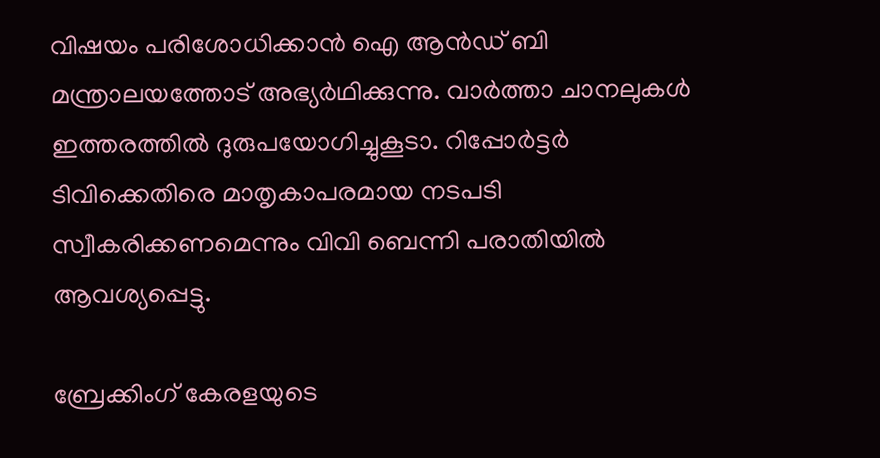വിഷയം പരിശോധിക്കാന്‍ ഐ ആന്‍ഡ് ബി മന്ത്രാലയത്തോട് അഭ്യര്‍ഥിക്കുന്നു. വാര്‍ത്താ ചാനലുകള്‍ ഇത്തരത്തില്‍ ദുരുപയോഗിച്ചുകൂടാ. റിപ്പോര്‍ട്ടര്‍ ടിവിക്കെതിരെ മാതൃകാപരമായ നടപടി സ്വീകരിക്കണമെന്നും വിവി ബെന്നി പരാതിയില്‍ ആവശ്യപ്പെട്ടു.

ബ്രേക്കിംഗ് കേരളയുടെ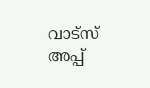വാട്സ് അപ്പ്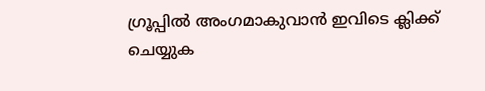ഗ്രൂപ്പിൽ അംഗമാകുവാൻ ഇവിടെ ക്ലിക്ക് ചെയ്യുക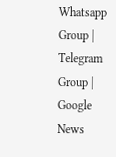Whatsapp Group | Telegram Group | Google News